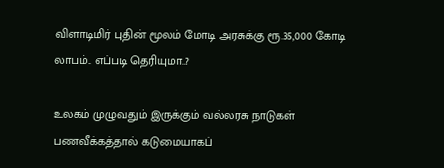விளாடிமிர் புதின் மூலம் மோடி அரசுக்கு ரூ.35,000 கோடி லாபம்.. எப்படி தெரியுமா..?

உலகம் முழுவதும் இருக்கும் வல்லரசு நாடுகள் பணவீக்கத்தால் கடுமையாகப்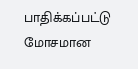பாதிக்கப்பட்டு மோசமான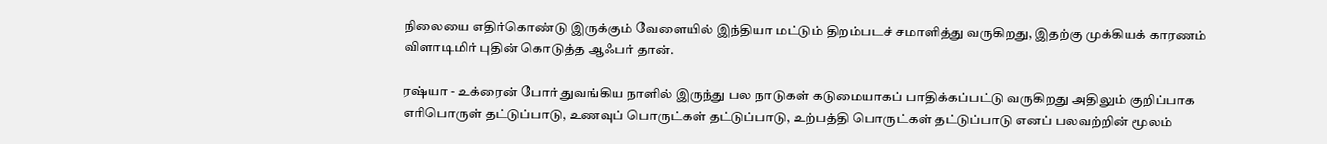நிலையை எதிர்கொண்டு இருக்கும் வேளையில் இந்தியா மட்டும் திறம்படச் சமாளித்து வருகிறது, இதற்கு முக்கியக் காரணம் விளாடிமிர் புதின் கொடுத்த ஆஃபர் தான்.

ரஷ்யா - உக்ரைன் போர் துவங்கிய நாளில் இருந்து பல நாடுகள் கடுமையாகப் பாதிக்கப்பட்டு வருகிறது அதிலும் குறிப்பாக எரிபொருள் தட்டுப்பாடு, உணவுப் பொருட்கள் தட்டுப்பாடு, உற்பத்தி பொருட்கள் தட்டுப்பாடு எனப் பலவற்றின் மூலம்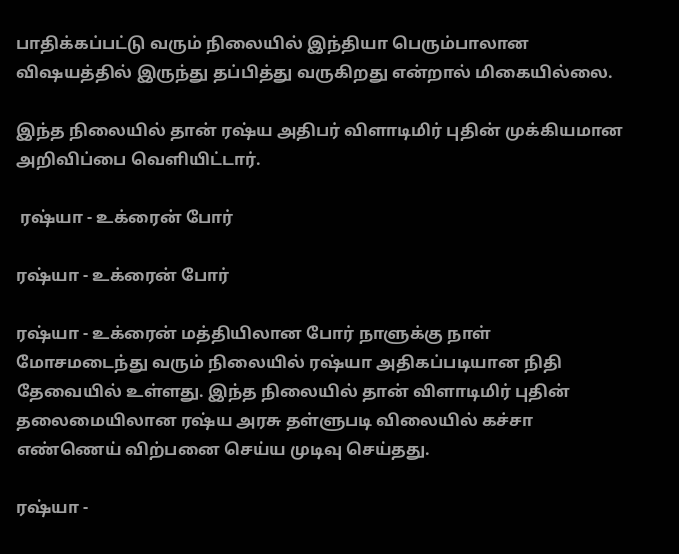பாதிக்கப்பட்டு வரும் நிலையில் இந்தியா பெரும்பாலான விஷயத்தில் இருந்து தப்பித்து வருகிறது என்றால் மிகையில்லை.

இந்த நிலையில் தான் ரஷ்ய அதிபர் விளாடிமிர் புதின் முக்கியமான அறிவிப்பை வெளியிட்டார்.

 ரஷ்யா - உக்ரைன் போர்

ரஷ்யா - உக்ரைன் போர்

ரஷ்யா - உக்ரைன் மத்தியிலான போர் நாளுக்கு நாள் மோசமடைந்து வரும் நிலையில் ரஷ்யா அதிகப்படியான நிதி தேவையில் உள்ளது. இந்த நிலையில் தான் விளாடிமிர் புதின் தலைமையிலான ரஷ்ய அரசு தள்ளுபடி விலையில் கச்சா எண்ணெய் விற்பனை செய்ய முடிவு செய்தது.

ரஷ்யா -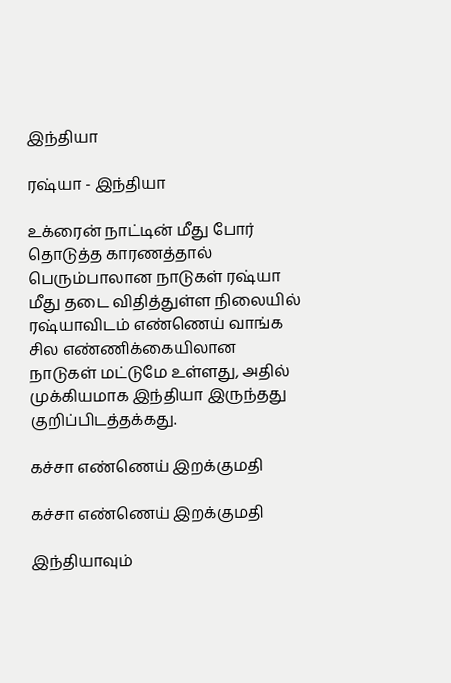இந்தியா

ரஷ்யா - இந்தியா

உக்ரைன் நாட்டின் மீது போர் தொடுத்த காரணத்தால் பெரும்பாலான நாடுகள் ரஷ்யா மீது தடை விதித்துள்ள நிலையில் ரஷ்யாவிடம் எண்ணெய் வாங்க சில எண்ணிக்கையிலான நாடுகள் மட்டுமே உள்ளது, அதில் முக்கியமாக இந்தியா இருந்தது குறிப்பிடத்தக்கது.

கச்சா எண்ணெய் இறக்குமதி

கச்சா எண்ணெய் இறக்குமதி

இந்தியாவும்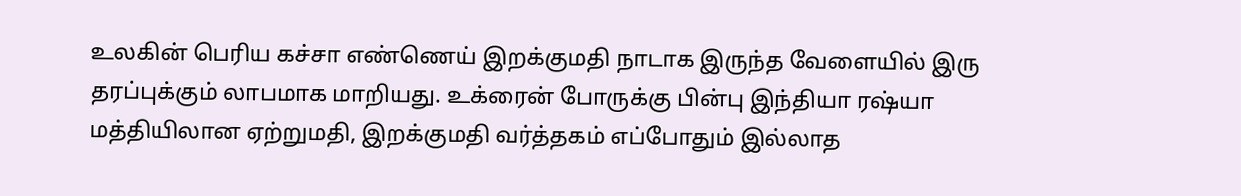உலகின் பெரிய கச்சா எண்ணெய் இறக்குமதி நாடாக இருந்த வேளையில் இரு தரப்புக்கும் லாபமாக மாறியது. உக்ரைன் போருக்கு பின்பு இந்தியா ரஷ்யா மத்தியிலான ஏற்றுமதி, இறக்குமதி வர்த்தகம் எப்போதும் இல்லாத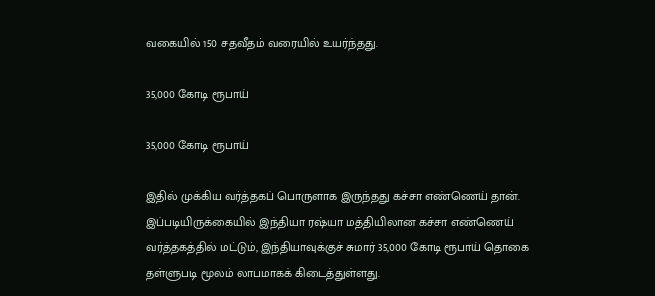வகையில் 150 சதவீதம் வரையில் உயர்ந்தது.

35,000 கோடி ரூபாய்

35,000 கோடி ரூபாய்

இதில் முக்கிய வர்த்தகப் பொருளாக இருந்தது கச்சா எண்ணெய் தான். இப்படியிருக்கையில் இந்தியா ரஷ்யா மத்தியிலான கச்சா எண்ணெய் வர்த்தகத்தில் மட்டும், இந்தியாவுக்குச் சுமார் 35,000 கோடி ரூபாய் தொகை தள்ளுபடி மூலம் லாபமாகக் கிடைத்துள்ளது.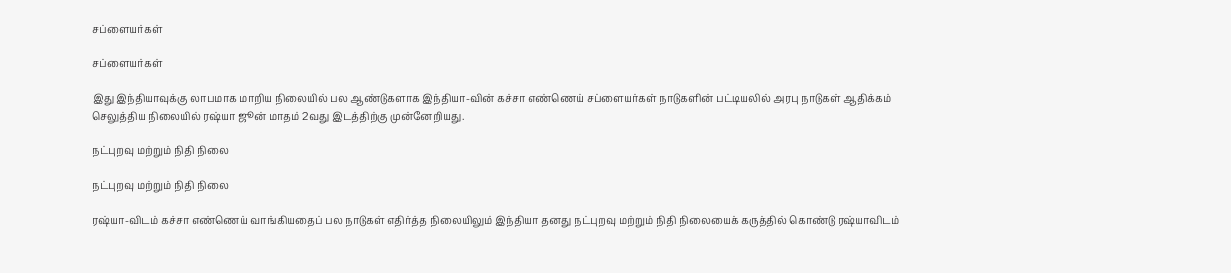சப்ளையர்கள்

சப்ளையர்கள்

இது இந்தியாவுக்கு லாபமாக மாறிய நிலையில் பல ஆண்டுகளாக இந்தியா-வின் கச்சா எண்ணெய் சப்ளையர்கள் நாடுகளின் பட்டியலில் அரபு நாடுகள் ஆதிக்கம் செலுத்திய நிலையில் ரஷ்யா ஜூன் மாதம் 2வது இடத்திற்கு முன்னேறியது.

நட்புறவு மற்றும் நிதி நிலை

நட்புறவு மற்றும் நிதி நிலை

ரஷ்யா-விடம் கச்சா எண்ணெய் வாங்கியதைப் பல நாடுகள் எதிர்த்த நிலையிலும் இந்தியா தனது நட்புறவு மற்றும் நிதி நிலையைக் கருத்தில் கொண்டு ரஷ்யாவிடம்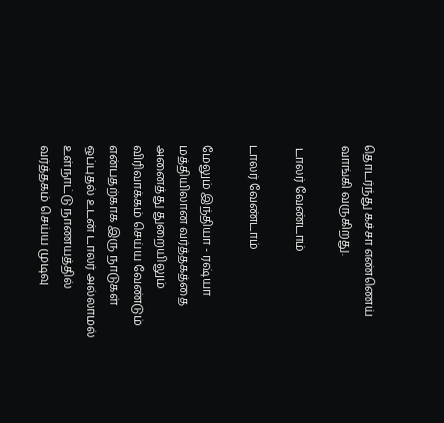தொடர்ந்து கச்சா எண்ணெய் வாங்கி வருகிறது.

 டாலர் வேண்டாம்

டாலர் வேண்டாம்

மேலும் இந்தியா - ரஷ்யா மத்தியிலான வர்த்தகத்தை அனைத்து துறையிலும் விரிவாக்கம் செய்ய வேண்டும் என்பதற்காக இரு நாடுகள் ஒப்புதல் உடன் டாலர் அல்லாமல் உள்நாட்டு நாணயத்தில் வர்த்தகம் செய்ய முடிவு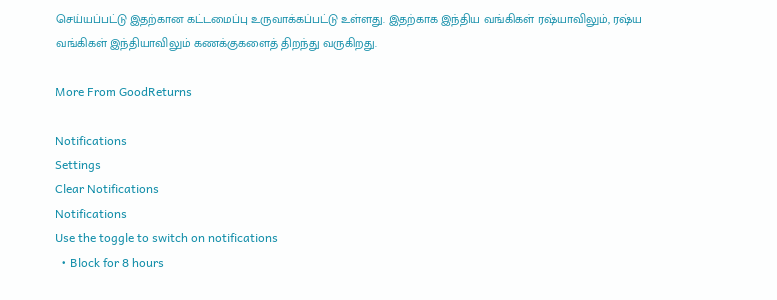செய்யப்பட்டு இதற்கான கட்டமைப்பு உருவாக்கப்பட்டு உள்ளது. இதற்காக இந்திய வங்கிகள் ரஷ்யாவிலும், ரஷ்ய வங்கிகள் இந்தியாவிலும் கணக்குகளைத் திறந்து வருகிறது.

More From GoodReturns

Notifications
Settings
Clear Notifications
Notifications
Use the toggle to switch on notifications
  • Block for 8 hours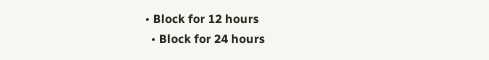• Block for 12 hours
  • Block for 24 hours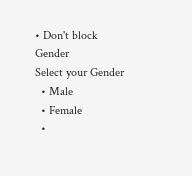• Don't block
Gender
Select your Gender
  • Male
  • Female
  •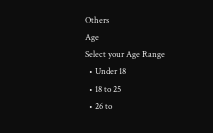Others
Age
Select your Age Range
  • Under 18
  • 18 to 25
  • 26 to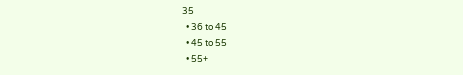35
  • 36 to 45
  • 45 to 55
  • 55+